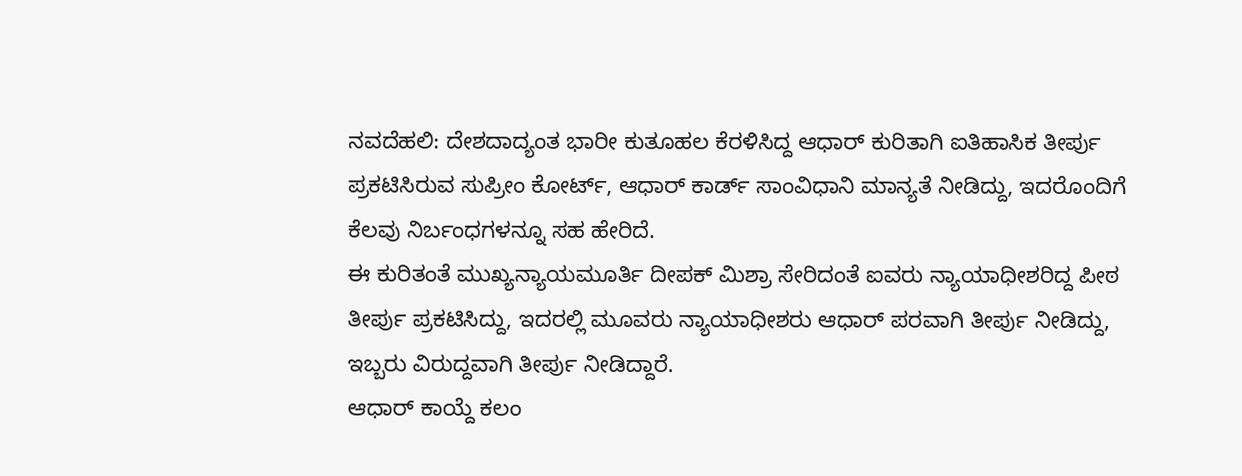ನವದೆಹಲಿ: ದೇಶದಾದ್ಯಂತ ಭಾರೀ ಕುತೂಹಲ ಕೆರಳಿಸಿದ್ದ ಆಧಾರ್ ಕುರಿತಾಗಿ ಐತಿಹಾಸಿಕ ತೀರ್ಪು ಪ್ರಕಟಿಸಿರುವ ಸುಪ್ರೀಂ ಕೋರ್ಟ್, ಆಧಾರ್ ಕಾರ್ಡ್ ಸಾಂವಿಧಾನಿ ಮಾನ್ಯತೆ ನೀಡಿದ್ದು, ಇದರೊಂದಿಗೆ ಕೆಲವು ನಿರ್ಬಂಧಗಳನ್ನೂ ಸಹ ಹೇರಿದೆ.
ಈ ಕುರಿತಂತೆ ಮುಖ್ಯನ್ಯಾಯಮೂರ್ತಿ ದೀಪಕ್ ಮಿಶ್ರಾ ಸೇರಿದಂತೆ ಐವರು ನ್ಯಾಯಾಧೀಶರಿದ್ದ ಪೀಠ ತೀರ್ಪು ಪ್ರಕಟಿಸಿದ್ದು, ಇದರಲ್ಲಿ ಮೂವರು ನ್ಯಾಯಾಧೀಶರು ಆಧಾರ್ ಪರವಾಗಿ ತೀರ್ಪು ನೀಡಿದ್ದು, ಇಬ್ಬರು ವಿರುದ್ದವಾಗಿ ತೀರ್ಪು ನೀಡಿದ್ದಾರೆ.
ಆಧಾರ್ ಕಾಯ್ದೆ ಕಲಂ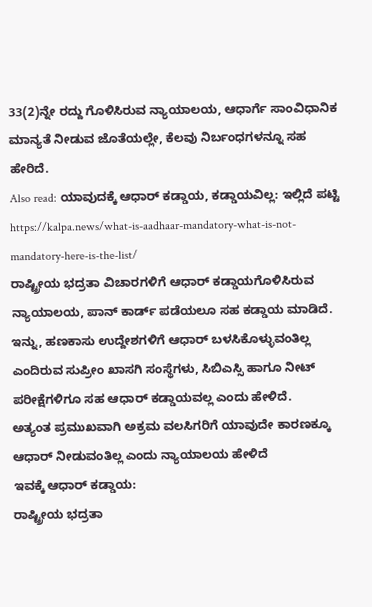33(2)ನ್ನೇ ರದ್ದು ಗೊಳಿಸಿರುವ ನ್ಯಾಯಾಲಯ, ಆಧಾರ್ಗೆ ಸಾಂವಿಧಾನಿಕ ಮಾನ್ಯತೆ ನೀಡುವ ಜೊತೆಯಲ್ಲೇ, ಕೆಲವು ನಿರ್ಬಂಧಗಳನ್ನೂ ಸಹ ಹೇರಿದೆ.
Also read: ಯಾವುದಕ್ಕೆ ಆಧಾರ್ ಕಡ್ಡಾಯ, ಕಡ್ಡಾಯವಿಲ್ಲ: ಇಲ್ಲಿದೆ ಪಟ್ಟಿ
https://kalpa.news/what-is-aadhaar-mandatory-what-is-not-mandatory-here-is-the-list/
ರಾಷ್ಟ್ರೀಯ ಭದ್ರತಾ ವಿಚಾರಗಳಿಗೆ ಆಧಾರ್ ಕಡ್ಡಾಯಗೊಳಿಸಿರುವ ನ್ಯಾಯಾಲಯ, ಪಾನ್ ಕಾರ್ಡ್ ಪಡೆಯಲೂ ಸಹ ಕಡ್ಡಾಯ ಮಾಡಿದೆ.
ಇನ್ನು, ಹಣಕಾಸು ಉದ್ದೇಶಗಳಿಗೆ ಆಧಾರ್ ಬಳಸಿಕೊಳ್ಳುವಂತಿಲ್ಲ ಎಂದಿರುವ ಸುಪ್ರೀಂ ಖಾಸಗಿ ಸಂಸ್ಥೆಗಳು, ಸಿಬಿಎಸ್ಸಿ ಹಾಗೂ ನೀಟ್ ಪರೀಕ್ಷೆಗಳಿಗೂ ಸಹ ಆಧಾರ್ ಕಡ್ಡಾಯವಲ್ಲ ಎಂದು ಹೇಳಿದೆ.
ಅತ್ಯಂತ ಪ್ರಮುಖವಾಗಿ ಅಕ್ರಮ ವಲಸಿಗರಿಗೆ ಯಾವುದೇ ಕಾರಣಕ್ಕೂ ಆಧಾರ್ ನೀಡುವಂತಿಲ್ಲ ಎಂದು ನ್ಯಾಯಾಲಯ ಹೇಳಿದೆ
ಇವಕ್ಕೆ ಆಧಾರ್ ಕಡ್ಡಾಯ:
ರಾಷ್ಟ್ರೀಯ ಭದ್ರತಾ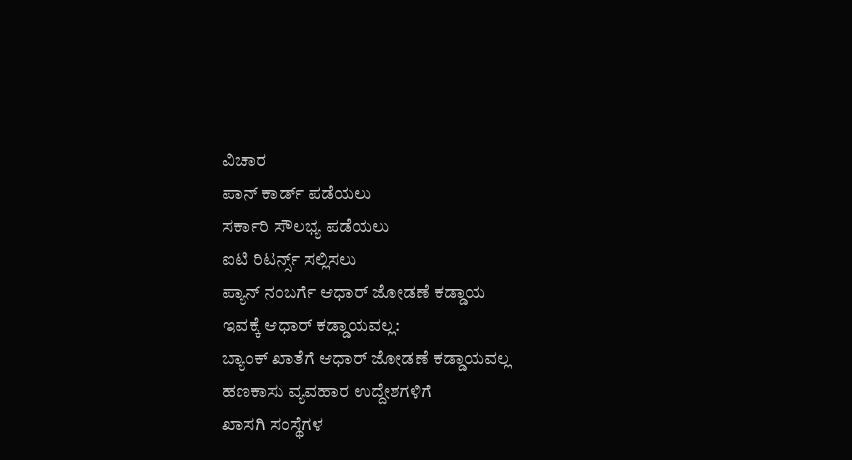ವಿಚಾರ
ಪಾನ್ ಕಾರ್ಡ್ ಪಡೆಯಲು
ಸರ್ಕಾರಿ ಸೌಲಭ್ಯ ಪಡೆಯಲು
ಐಟಿ ರಿಟರ್ನ್ಸ್ ಸಲ್ಲಿಸಲು
ಪ್ಯಾನ್ ನಂಬರ್ಗೆ ಆಧಾರ್ ಜೋಡಣೆ ಕಡ್ಡಾಯ
ಇವಕ್ಕೆ ಆಧಾರ್ ಕಡ್ಡಾಯವಲ್ಲ:
ಬ್ಯಾಂಕ್ ಖಾತೆಗೆ ಆಧಾರ್ ಜೋಡಣೆ ಕಡ್ಡಾಯವಲ್ಲ
ಹಣಕಾಸು ವ್ಯವಹಾರ ಉದ್ದೇಶಗಳಿಗೆ
ಖಾಸಗಿ ಸಂಸ್ಥೆಗಳ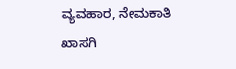ವ್ಯವಹಾರ, ನೇಮಕಾತಿ
ಖಾಸಗಿ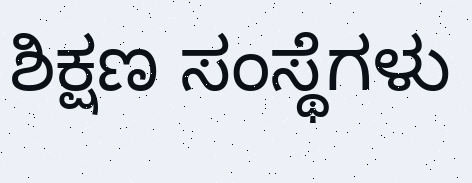ಶಿಕ್ಷಣ ಸಂಸ್ಥೆಗಳು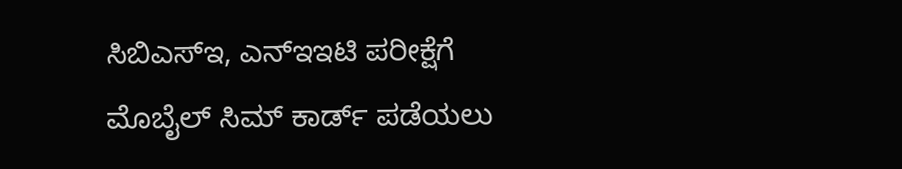ಸಿಬಿಎಸ್ಇ, ಎನ್ಇಇಟಿ ಪರೀಕ್ಷೆಗೆ
ಮೊಬೈಲ್ ಸಿಮ್ ಕಾರ್ಡ್ ಪಡೆಯಲು